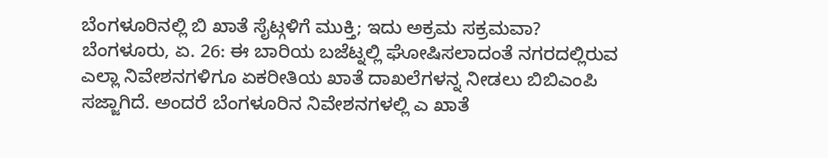ಬೆಂಗಳೂರಿನಲ್ಲಿ ಬಿ ಖಾತೆ ಸೈಟ್ಗಳಿಗೆ ಮುಕ್ತಿ; ಇದು ಅಕ್ರಮ ಸಕ್ರಮವಾ?
ಬೆಂಗಳೂರು, ಏ. 26: ಈ ಬಾರಿಯ ಬಜೆಟ್ನಲ್ಲಿ ಘೋಷಿಸಲಾದಂತೆ ನಗರದಲ್ಲಿರುವ ಎಲ್ಲಾ ನಿವೇಶನಗಳಿಗೂ ಏಕರೀತಿಯ ಖಾತೆ ದಾಖಲೆಗಳನ್ನ ನೀಡಲು ಬಿಬಿಎಂಪಿ ಸಜ್ಜಾಗಿದೆ. ಅಂದರೆ ಬೆಂಗಳೂರಿನ ನಿವೇಶನಗಳಲ್ಲಿ ಎ ಖಾತೆ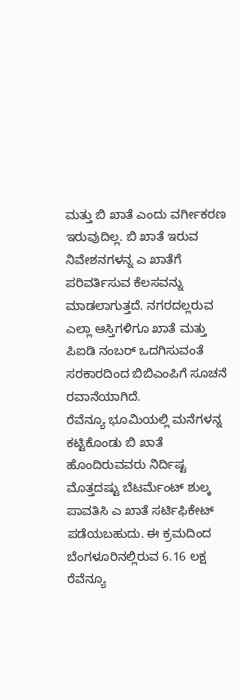ಮತ್ತು ಬಿ ಖಾತೆ ಎಂದು ವರ್ಗೀಕರಣ ಇರುವುದಿಲ್ಲ. ಬಿ ಖಾತೆ ಇರುವ ನಿವೇಶನಗಳನ್ನ ಎ ಖಾತೆಗೆ ಪರಿವರ್ತಿಸುವ ಕೆಲಸವನ್ನು ಮಾಡಲಾಗುತ್ತದೆ. ನಗರದಲ್ಲರುವ ಎಲ್ಲಾ ಆಸ್ತಿಗಳಿಗೂ ಖಾತೆ ಮತ್ತು ಪಿಐಡಿ ನಂಬರ್ ಒದಗಿಸುವಂತೆ ಸರಕಾರದಿಂದ ಬಿಬಿಎಂಪಿಗೆ ಸೂಚನೆ ರವಾನೆಯಾಗಿದೆ.
ರೆವೆನ್ಯೂ ಭೂಮಿಯಲ್ಲಿ ಮನೆಗಳನ್ನ ಕಟ್ಟಿಕೊಂಡು ಬಿ ಖಾತೆ ಹೊಂದಿರುವವರು ನಿರ್ದಿಷ್ಟ ಮೊತ್ತದಷ್ಟು ಬೆಟರ್ಮೆಂಟ್ ಶುಲ್ಕ ಪಾವತಿಸಿ ಎ ಖಾತೆ ಸರ್ಟಿಫಿಕೇಟ್ ಪಡೆಯಬಹುದು. ಈ ಕ್ರಮದಿಂದ ಬೆಂಗಳೂರಿನಲ್ಲಿರುವ 6.16 ಲಕ್ಷ ರೆವೆನ್ಯೂ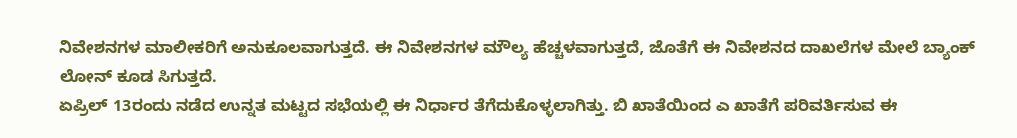ನಿವೇಶನಗಳ ಮಾಲೀಕರಿಗೆ ಅನುಕೂಲವಾಗುತ್ತದೆ. ಈ ನಿವೇಶನಗಳ ಮೌಲ್ಯ ಹೆಚ್ಚಳವಾಗುತ್ತದೆ, ಜೊತೆಗೆ ಈ ನಿವೇಶನದ ದಾಖಲೆಗಳ ಮೇಲೆ ಬ್ಯಾಂಕ್ ಲೋನ್ ಕೂಡ ಸಿಗುತ್ತದೆ.
ಏಪ್ರಿಲ್ 13ರಂದು ನಡೆದ ಉನ್ನತ ಮಟ್ಟದ ಸಭೆಯಲ್ಲಿ ಈ ನಿರ್ಧಾರ ತೆಗೆದುಕೊಳ್ಳಲಾಗಿತ್ತು. ಬಿ ಖಾತೆಯಿಂದ ಎ ಖಾತೆಗೆ ಪರಿವರ್ತಿಸುವ ಈ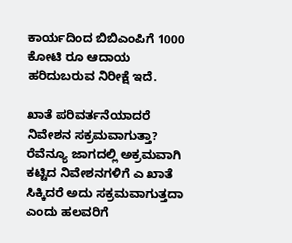ಕಾರ್ಯದಿಂದ ಬಿಬಿಎಂಪಿಗೆ 1000 ಕೋಟಿ ರೂ ಆದಾಯ ಹರಿದುಬರುವ ನಿರೀಕ್ಷೆ ಇದೆ.

ಖಾತೆ ಪರಿವರ್ತನೆಯಾದರೆ ನಿವೇಶನ ಸಕ್ರಮವಾಗುತ್ತಾ?
ರೆವೆನ್ಯೂ ಜಾಗದಲ್ಲಿ ಅಕ್ರಮವಾಗಿ ಕಟ್ಟಿದ ನಿವೇಶನಗಳಿಗೆ ಎ ಖಾತೆ ಸಿಕ್ಕಿದರೆ ಅದು ಸಕ್ರಮವಾಗುತ್ತದಾ ಎಂದು ಹಲವರಿಗೆ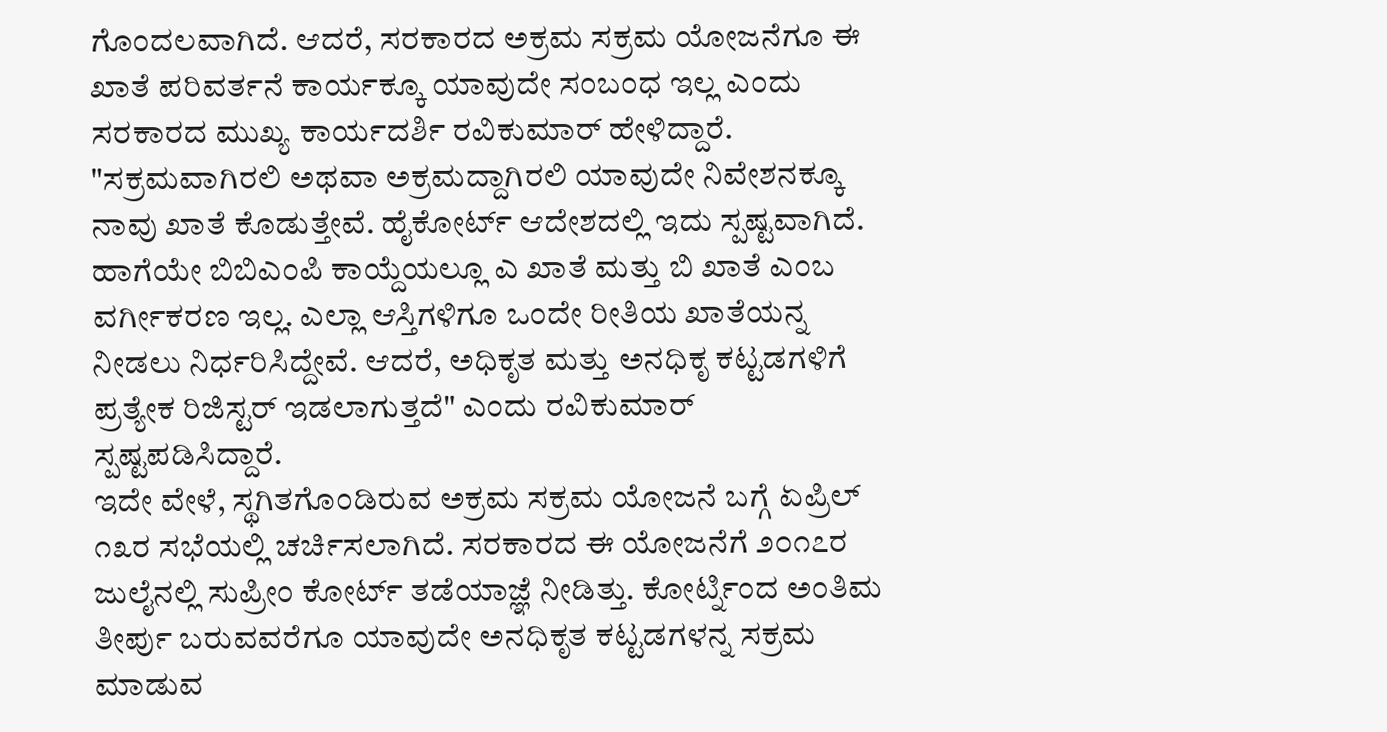ಗೊಂದಲವಾಗಿದೆ. ಆದರೆ, ಸರಕಾರದ ಅಕ್ರಮ ಸಕ್ರಮ ಯೋಜನೆಗೂ ಈ ಖಾತೆ ಪರಿವರ್ತನೆ ಕಾರ್ಯಕ್ಕೂ ಯಾವುದೇ ಸಂಬಂಧ ಇಲ್ಲ ಎಂದು ಸರಕಾರದ ಮುಖ್ಯ ಕಾರ್ಯದರ್ಶಿ ರವಿಕುಮಾರ್ ಹೇಳಿದ್ದಾರೆ.
"ಸಕ್ರಮವಾಗಿರಲಿ ಅಥವಾ ಅಕ್ರಮದ್ದಾಗಿರಲಿ ಯಾವುದೇ ನಿವೇಶನಕ್ಕೂ ನಾವು ಖಾತೆ ಕೊಡುತ್ತೇವೆ. ಹೈಕೋರ್ಟ್ ಆದೇಶದಲ್ಲಿ ಇದು ಸ್ಪಷ್ಟವಾಗಿದೆ. ಹಾಗೆಯೇ ಬಿಬಿಎಂಪಿ ಕಾಯ್ದೆಯಲ್ಲೂ ಎ ಖಾತೆ ಮತ್ತು ಬಿ ಖಾತೆ ಎಂಬ ವರ್ಗೀಕರಣ ಇಲ್ಲ. ಎಲ್ಲಾ ಆಸ್ತಿಗಳಿಗೂ ಒಂದೇ ರೀತಿಯ ಖಾತೆಯನ್ನ ನೀಡಲು ನಿರ್ಧರಿಸಿದ್ದೇವೆ. ಆದರೆ, ಅಧಿಕೃತ ಮತ್ತು ಅನಧಿಕೃ ಕಟ್ಟಡಗಳಿಗೆ ಪ್ರತ್ಯೇಕ ರಿಜಿಸ್ಟರ್ ಇಡಲಾಗುತ್ತದೆ" ಎಂದು ರವಿಕುಮಾರ್ ಸ್ಪಷ್ಟಪಡಿಸಿದ್ದಾರೆ.
ಇದೇ ವೇಳೆ, ಸ್ಥಗಿತಗೊಂಡಿರುವ ಅಕ್ರಮ ಸಕ್ರಮ ಯೋಜನೆ ಬಗ್ಗೆ ಏಪ್ರಿಲ್ ೧೩ರ ಸಭೆಯಲ್ಲಿ ಚರ್ಚಿಸಲಾಗಿದೆ. ಸರಕಾರದ ಈ ಯೋಜನೆಗೆ ೨೦೧೭ರ ಜುಲೈನಲ್ಲಿ ಸುಪ್ರೀಂ ಕೋರ್ಟ್ ತಡೆಯಾಜ್ಞೆ ನೀಡಿತ್ತು. ಕೋರ್ಟ್ನಿಂದ ಅಂತಿಮ ತೀರ್ಪು ಬರುವವರೆಗೂ ಯಾವುದೇ ಅನಧಿಕೃತ ಕಟ್ಟಡಗಳನ್ನ ಸಕ್ರಮ ಮಾಡುವ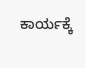ಕಾರ್ಯಕ್ಕೆ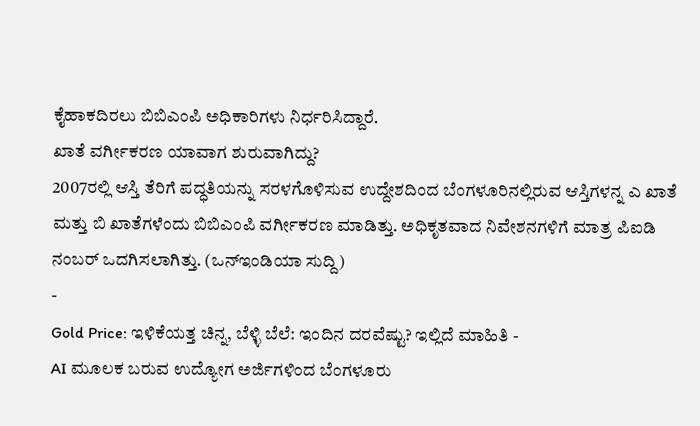ಕೈಹಾಕದಿರಲು ಬಿಬಿಎಂಪಿ ಅಧಿಕಾರಿಗಳು ನಿರ್ಧರಿಸಿದ್ದಾರೆ.
ಖಾತೆ ವರ್ಗೀಕರಣ ಯಾವಾಗ ಶುರುವಾಗಿದ್ದು?
2007ರಲ್ಲಿ ಆಸ್ತಿ ತೆರಿಗೆ ಪದ್ಧತಿಯನ್ನು ಸರಳಗೊಳಿಸುವ ಉದ್ದೇಶದಿಂದ ಬೆಂಗಳೂರಿನಲ್ಲಿರುವ ಆಸ್ತಿಗಳನ್ನ ಎ ಖಾತೆ ಮತ್ತು ಬಿ ಖಾತೆಗಳೆಂದು ಬಿಬಿಎಂಪಿ ವರ್ಗೀಕರಣ ಮಾಡಿತ್ತು. ಅಧಿಕೃತವಾದ ನಿವೇಶನಗಳಿಗೆ ಮಾತ್ರ ಪಿಐಡಿ ನಂಬರ್ ಒದಗಿಸಲಾಗಿತ್ತು. (ಒನ್ಇಂಡಿಯಾ ಸುದ್ದಿ)
-
Gold Price: ಇಳಿಕೆಯತ್ತ ಚಿನ್ನ, ಬೆಳ್ಳಿ ಬೆಲೆ: ಇಂದಿನ ದರವೆಷ್ಟು? ಇಲ್ಲಿದೆ ಮಾಹಿತಿ -
AI ಮೂಲಕ ಬರುವ ಉದ್ಯೋಗ ಅರ್ಜಿಗಳಿಂದ ಬೆಂಗಳೂರು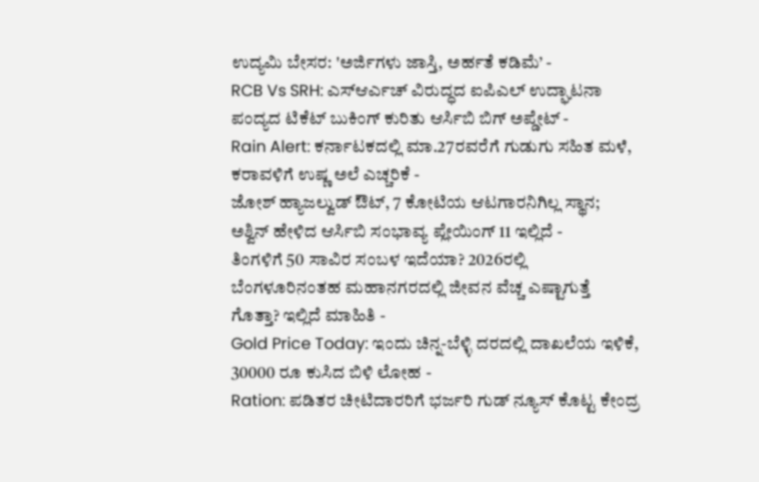ಉದ್ಯಮಿ ಬೇಸರ: 'ಅರ್ಜಿಗಳು ಜಾಸ್ತಿ, ಅರ್ಹತೆ ಕಡಿಮೆ’ -
RCB Vs SRH: ಎಸ್ಆರ್ಎಚ್ ವಿರುದ್ಧದ ಐಪಿಎಲ್ ಉದ್ಘಾಟನಾ ಪಂದ್ಯದ ಟಿಕೆಟ್ ಬುಕಿಂಗ್ ಕುರಿತು ಆರ್ಸಿಬಿ ಬಿಗ್ ಅಪ್ಡೇಟ್ -
Rain Alert: ಕರ್ನಾಟಕದಲ್ಲಿ ಮಾ.27ರವರೆಗೆ ಗುಡುಗು ಸಹಿತ ಮಳೆ, ಕರಾವಳಿಗೆ ಉಷ್ಣ ಅಲೆ ಎಚ್ಚರಿಕೆ -
ಜೋಶ್ ಹ್ಯಾಜಲ್ವುಡ್ ಔಟ್, 7 ಕೋಟಿಯ ಆಟಗಾರನಿಗಿಲ್ಲ ಸ್ಥಾನ; ಅಶ್ವಿನ್ ಹೇಳಿದ ಆರ್ಸಿಬಿ ಸಂಭಾವ್ಯ ಪ್ಲೇಯಿಂಗ್ 11 ಇಲ್ಲಿದೆ -
ತಿಂಗಳಿಗೆ 50 ಸಾವಿರ ಸಂಬಳ ಇದೆಯಾ? 2026ರಲ್ಲಿ ಬೆಂಗಳೂರಿನಂತಹ ಮಹಾನಗರದಲ್ಲಿ ಜೀವನ ವೆಚ್ಚ ಎಷ್ಟಾಗುತ್ತೆ ಗೊತ್ತಾ? ಇಲ್ಲಿದೆ ಮಾಹಿತಿ -
Gold Price Today: ಇಂದು ಚಿನ್ನ-ಬೆಳ್ಳಿ ದರದಲ್ಲಿ ದಾಖಲೆಯ ಇಳಿಕೆ, 30000 ರೂ ಕುಸಿದ ಬಿಳಿ ಲೋಹ -
Ration: ಪಡಿತರ ಚೀಟಿದಾರರಿಗೆ ಭರ್ಜರಿ ಗುಡ್ ನ್ಯೂಸ್ ಕೊಟ್ಟ ಕೇಂದ್ರ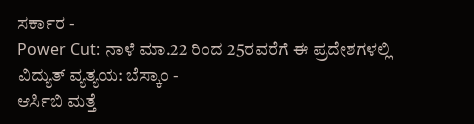ಸರ್ಕಾರ -
Power Cut: ನಾಳೆ ಮಾ.22 ರಿಂದ 25ರವರೆಗೆ ಈ ಪ್ರದೇಶಗಳಲ್ಲಿ ವಿದ್ಯುತ್ ವ್ಯತ್ಯಯ: ಬೆಸ್ಕಾಂ -
ಆರ್ಸಿಬಿ ಮತ್ತೆ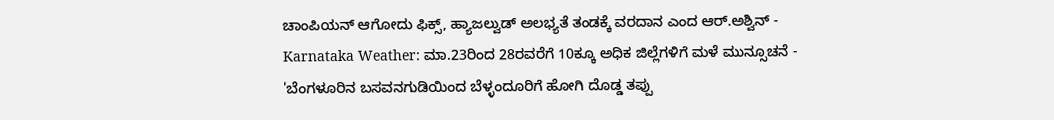ಚಾಂಪಿಯನ್ ಆಗೋದು ಫಿಕ್ಸ್, ಹ್ಯಾಜಲ್ವುಡ್ ಅಲಭ್ಯತೆ ತಂಡಕ್ಕೆ ವರದಾನ ಎಂದ ಆರ್.ಅಶ್ವಿನ್ -
Karnataka Weather: ಮಾ.23ರಿಂದ 28ರವರೆಗೆ 10ಕ್ಕೂ ಅಧಿಕ ಜಿಲ್ಲೆಗಳಿಗೆ ಮಳೆ ಮುನ್ಸೂಚನೆ -
'ಬೆಂಗಳೂರಿನ ಬಸವನಗುಡಿಯಿಂದ ಬೆಳ್ಳಂದೂರಿಗೆ ಹೋಗಿ ದೊಡ್ಡ ತಪ್ಪು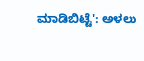ಮಾಡಿಬಿಟ್ಟೆ': ಅಳಲು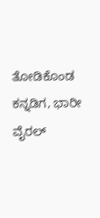ತೋಡಿಕೊಂಡ ಕನ್ನಡಿಗ, ಭಾರೀ ವೈರಲ್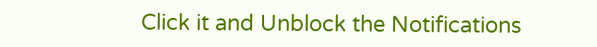Click it and Unblock the Notifications